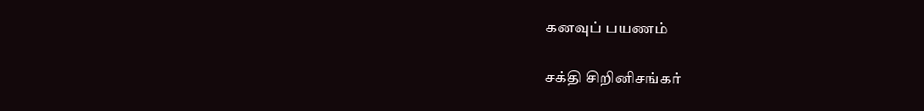கனவுப் பயணம்

சக்தி சிறினிசங்கர்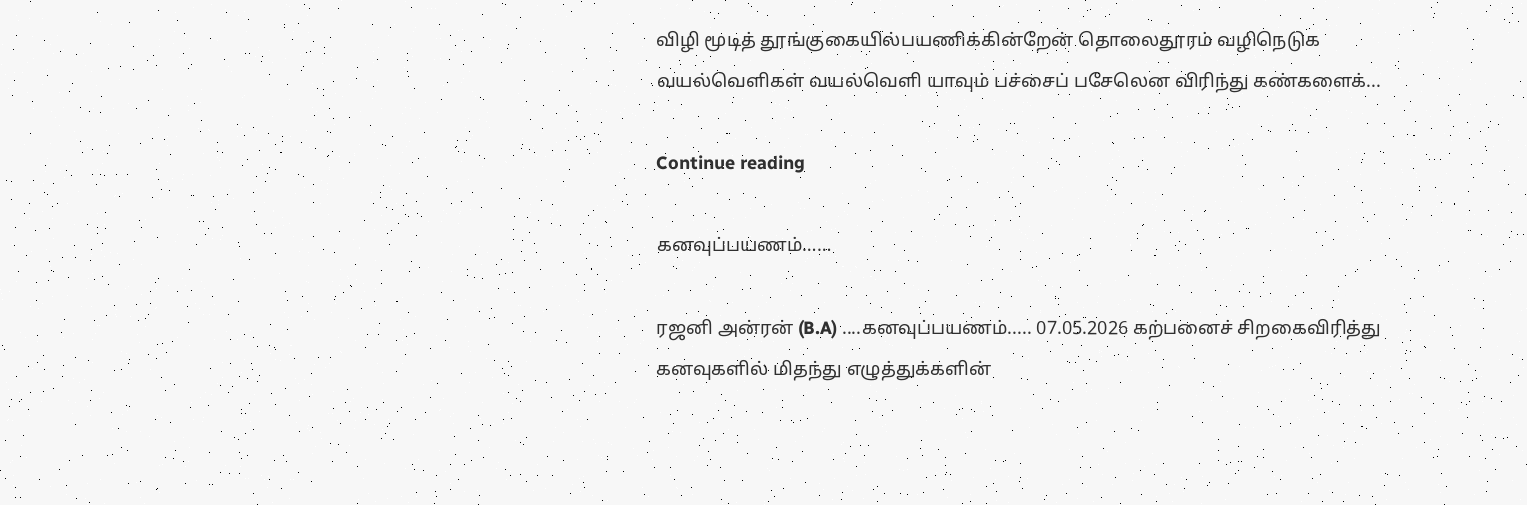விழி மூடித் தூங்குகையில்பயணிக்கின்றேன் தொலைதூரம் வழிநெடுக வயல்வெளிகள் வயல்வெளி யாவும் பச்சைப் பசேலென விரிந்து கண்களைக்...

Continue reading

கனவுப்பயணம்……

ரஜனி அன்ரன் (B.A) ....கனவுப்பயணம்..... 07.05.2026 கற்பனைச் சிறகைவிரித்து கனவுகளில் மிதந்து எழுத்துக்களின்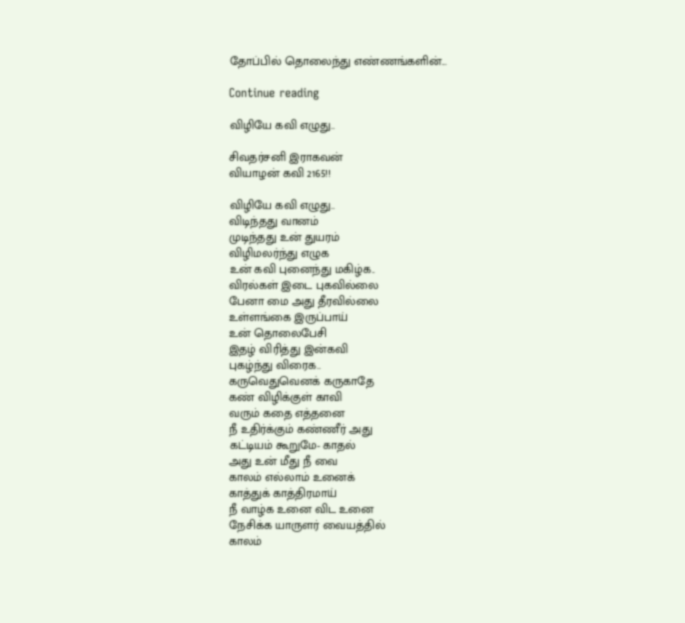தோப்பில் தொலைந்து எண்ணங்களின்...

Continue reading

விழியே கவி எழுது..

சிவதர்சனி இராகவன்
வியாழன் கவி 2165!!

விழியே கவி எழுது..
விடிந்தது வானம்
முடிந்தது உன் துயரம்
விழிமலர்ந்து எழுக
உன் கவி புனைந்து மகிழ்க..
விரல்கள் இடை புகவில்லை
பேனா மை அது தீரவில்லை
உள்ளங்கை இருப்பாய்
உன் தொலைபேசி
இதழ் விரித்து இன்கவி
புகழ்ந்து விரைக..
கருவெதுவெனக் கருகாதே
கண் விழிக்குள் காவி
வரும் கதை எத்தனை
நீ உதிர்க்கும் கண்ணீர் அது
கட்டியம் கூறுமே- காதல்
அது உன் மீது நீ வை
காலம் எல்லாம் உனைக்
காத்துக் காத்திரமாய்
நீ வாழ்க உனை விட உனை
நேசிக்க யாருளர் வையத்தில்
காலம்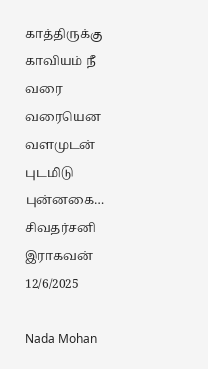காத்திருக்கு
காவியம் நீ வரை வரையென
வளமுடன் புடமிடு புன்னகை…
சிவதர்சனி இராகவன்
12/6/2025

Nada Mohan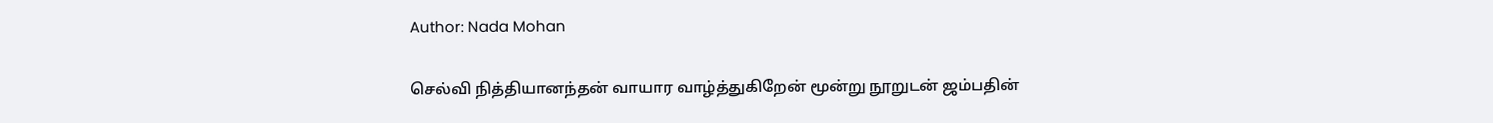Author: Nada Mohan

செல்வி நித்தியானந்தன் வாயார வாழ்த்துகிறேன் மூன்று நூறுடன் ஜம்பதின்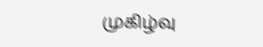முகிழ்வு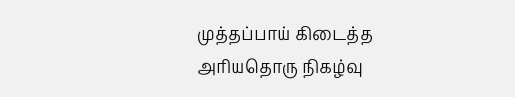முத்தப்பாய் கிடைத்த அரியதொரு நிகழ்வு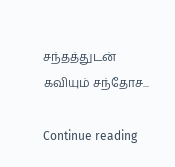சந்தத்துடன் கவியும் சந்தோச...

Continue reading